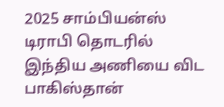2025 சாம்பியன்ஸ் டிராபி தொடரில் இந்திய அணியை விட பாகிஸ்தான்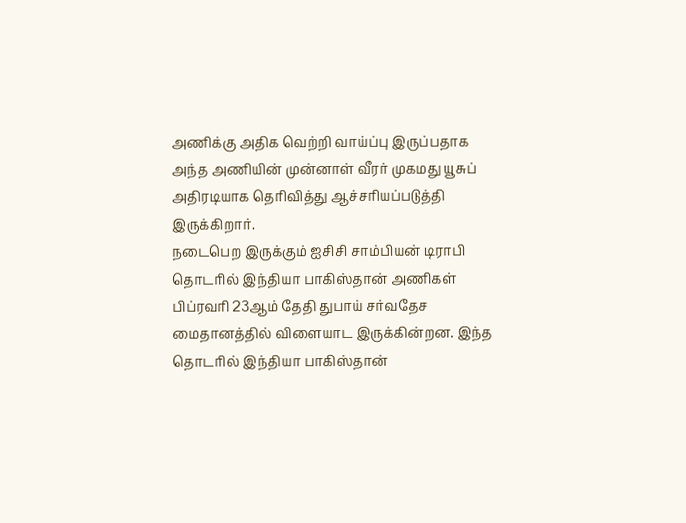அணிக்கு அதிக வெற்றி வாய்ப்பு இருப்பதாக அந்த அணியின் முன்னாள் வீரர் முகமது யூசுப் அதிரடியாக தெரிவித்து ஆச்சரியப்படுத்தி இருக்கிறார்.
நடைபெற இருக்கும் ஐசிசி சாம்பியன் டிராபி தொடரில் இந்தியா பாகிஸ்தான் அணிகள் பிப்ரவரி 23ஆம் தேதி துபாய் சர்வதேச மைதானத்தில் விளையாட இருக்கின்றன. இந்த தொடரில் இந்தியா பாகிஸ்தான்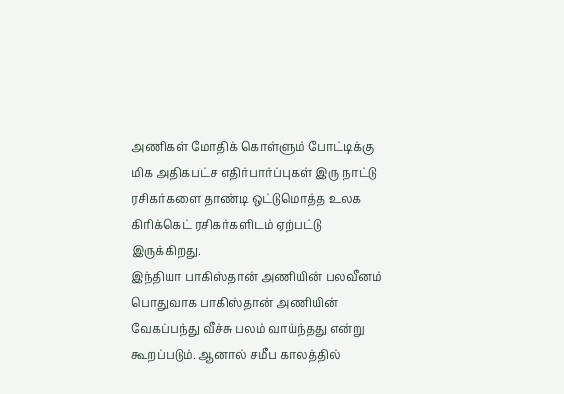அணிகள் மோதிக் கொள்ளும் போட்டிக்கு மிக அதிகபட்ச எதிர்பார்ப்புகள் இரு நாட்டு ரசிகர்களை தாண்டி ஒட்டுமொத்த உலக கிரிக்கெட் ரசிகர்களிடம் ஏற்பட்டு இருக்கிறது.
இந்தியா பாகிஸ்தான் அணியின் பலவீனம்
பொதுவாக பாகிஸ்தான் அணியின் வேகப்பந்து வீச்சு பலம் வாய்ந்தது என்று கூறப்படும். ஆனால் சமீப காலத்தில்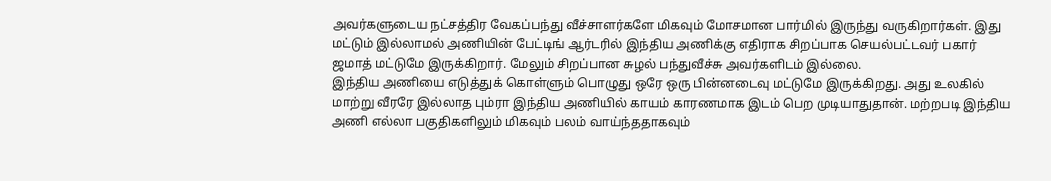அவர்களுடைய நட்சத்திர வேகப்பந்து வீச்சாளர்களே மிகவும் மோசமான பார்மில் இருந்து வருகிறார்கள். இது மட்டும் இல்லாமல் அணியின் பேட்டிங் ஆர்டரில் இந்திய அணிக்கு எதிராக சிறப்பாக செயல்பட்டவர் பகார் ஜமாத் மட்டுமே இருக்கிறார். மேலும் சிறப்பான சுழல் பந்துவீச்சு அவர்களிடம் இல்லை.
இந்திய அணியை எடுத்துக் கொள்ளும் பொழுது ஒரே ஒரு பின்னடைவு மட்டுமே இருக்கிறது. அது உலகில் மாற்று வீரரே இல்லாத பும்ரா இந்திய அணியில் காயம் காரணமாக இடம் பெற முடியாதுதான். மற்றபடி இந்திய அணி எல்லா பகுதிகளிலும் மிகவும் பலம் வாய்ந்ததாகவும்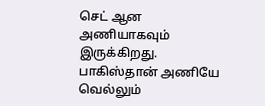செட் ஆன அணியாகவும் இருக்கிறது.
பாகிஸ்தான் அணியே வெல்லும்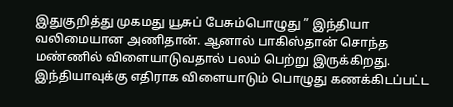இதுகுறித்து முகமது யூசுப் பேசும்பொழுது ” இந்தியா வலிமையான அணிதான். ஆனால் பாகிஸ்தான் சொந்த மண்ணில் விளையாடுவதால் பலம் பெற்று இருக்கிறது. இந்தியாவுக்கு எதிராக விளையாடும் பொழுது கணக்கிடப்பட்ட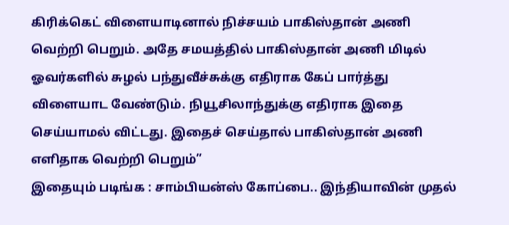கிரிக்கெட் விளையாடினால் நிச்சயம் பாகிஸ்தான் அணி வெற்றி பெறும். அதே சமயத்தில் பாகிஸ்தான் அணி மிடில் ஓவர்களில் சுழல் பந்துவீச்சுக்கு எதிராக கேப் பார்த்து விளையாட வேண்டும். நியூசிலாந்துக்கு எதிராக இதை செய்யாமல் விட்டது. இதைச் செய்தால் பாகிஸ்தான் அணி எளிதாக வெற்றி பெறும்”
இதையும் படிங்க : சாம்பியன்ஸ் கோப்பை.. இந்தியாவின் முதல்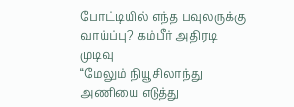போட்டியில் எந்த பவுலருக்கு வாய்ப்பு? கம்பீர் அதிரடி முடிவு
“மேலும் நியூசிலாந்து அணியை எடுத்து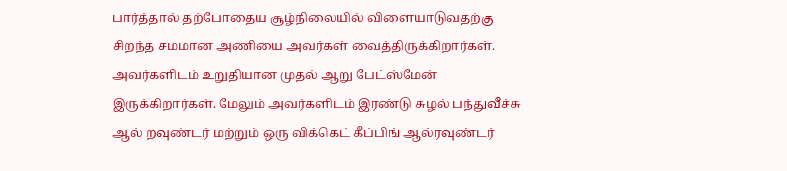பார்த்தால் தற்போதைய சூழ்நிலையில் விளையாடுவதற்கு சிறந்த சமமான அணியை அவர்கள் வைத்திருக்கிறார்கள். அவர்களிடம் உறுதியான முதல் ஆறு பேட்ஸ்மேன் இருக்கிறார்கள். மேலும் அவர்களிடம் இரண்டு சுழல் பந்துவீச்சு ஆல் றவுண்டர் மற்றும் ஒரு விக்கெட் கீப்பிங் ஆல்ரவுண்டர்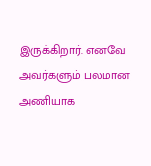இருக்கிறார். எனவே அவர்களும் பலமான அணியாக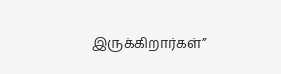இருக்கிறார்கள்”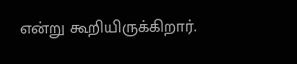என்று கூறியிருக்கிறார்.